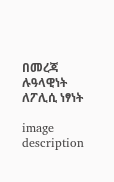በመረጃ ሉዓላዊነት ለፖሊሲ ነፃነት

image description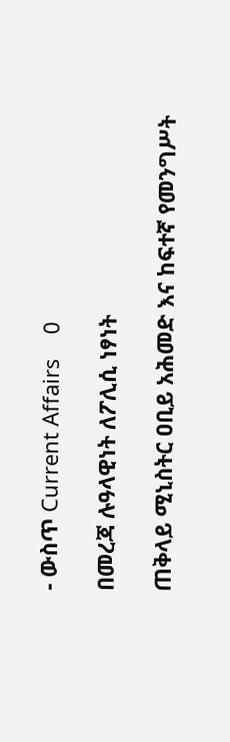- ውስጥ Current Affairs    0

በመረጃ ሉዓላዊነት ለፖሊሲ ነፃነት

ጠቅላይ ሚኒስትር ዐቢይ አሕመድ እና ከፍተኛ የመንግሥት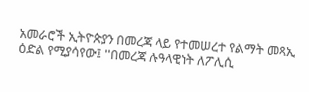አመራሮች ኢትዮጵያን በመረጃ ላይ የተመሠረተ የልማት መጻኢ ዕድል የሚያሳየው፤ ''በመረጃ ሉዓላዊነት ለፖሊሲ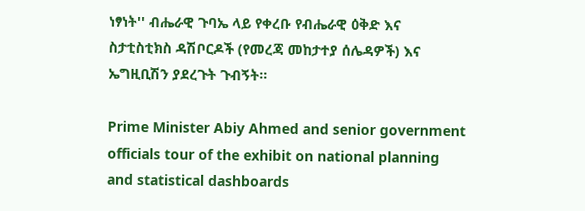ነፃነት'' ብሔራዊ ጉባኤ ላይ የቀረቡ የብሔራዊ ዕቅድ እና ስታቲስቲክስ ዳሽቦርዶች (የመረጃ መከታተያ ሰሌዳዎች) እና ኤግዚቢሽን ያደረጉት ጉብኝት።

Prime Minister Abiy Ahmed and senior government officials tour of the exhibit on national planning and statistical dashboards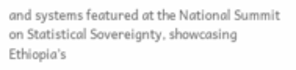and systems featured at the National Summit on Statistical Sovereignty, showcasing Ethiopia’s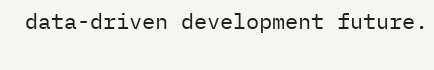data-driven development future.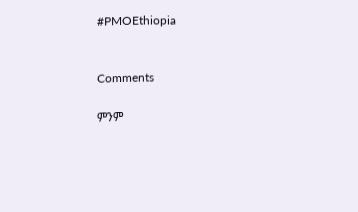#PMOEthiopia


Comments

ምንም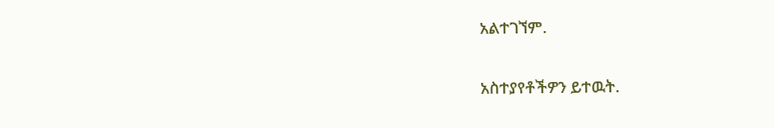አልተገኘም.

አስተያየቶችዎን ይተዉት.